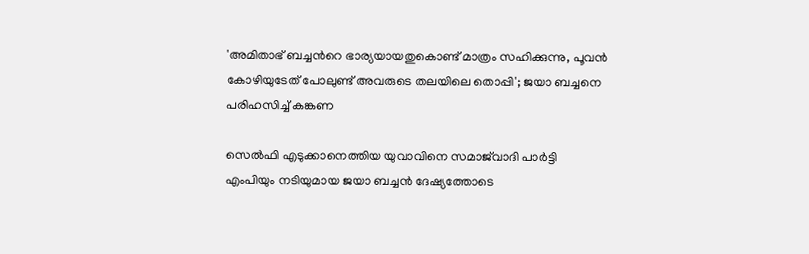'അമിതാഭ് ബച്ചന്‍റെ ഭാര്യയായതുകൊണ്ട് മാത്രം സഹിക്കുന്നു, പൂവൻ കോഴിയുടേത് പോലുണ്ട് അവരുടെ തലയിലെ തൊപ്പി'; ജയാ ബച്ചനെ പരിഹസിച്ച് കങ്കണ

സെൽഫി എടുക്കാനെത്തിയ യുവാവിനെ സമാജ്‍വാദി പാര്‍ട്ടി എംപിയും നടിയുമായ ജയാ ബച്ചൻ ദേഷ്യത്തോടെ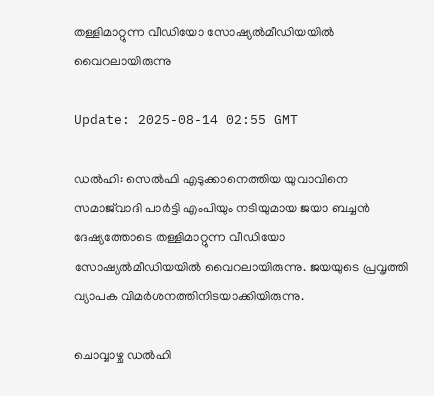തള്ളിമാറ്റുന്ന വീഡിയോ സോഷ്യൽമീഡിയയിൽ വൈറലായിരുന്നു

Update: 2025-08-14 02:55 GMT

ഡൽഹി: സെൽഫി എടുക്കാനെത്തിയ യുവാവിനെ സമാജ്‍വാദി പാര്‍ട്ടി എംപിയും നടിയുമായ ജയാ ബച്ചൻ ദേഷ്യത്തോടെ തള്ളിമാറ്റുന്ന വീഡിയോ സോഷ്യൽമീഡിയയിൽ വൈറലായിരുന്നു. ജയയുടെ പ്രവൃത്തി വ്യാപക വിമര്‍ശനത്തിനിടയാക്കിയിരുന്നു.

ചൊവ്വാഴ്ച ഡൽഹി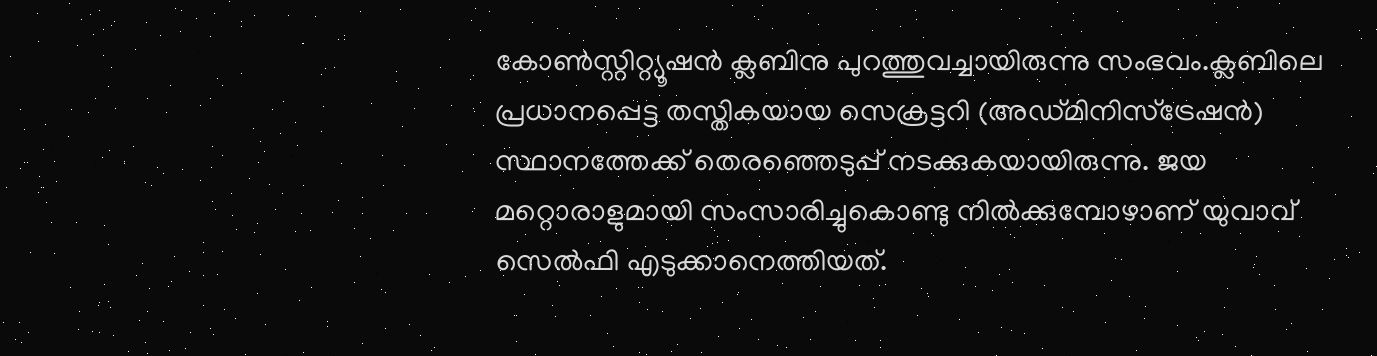കോൺസ്റ്റിറ്റ്യൂഷൻ ക്ലബിനു പുറത്തുവച്ചായിരുന്നു സംഭവം.ക്ലബിലെ പ്രധാനപ്പെട്ട തസ്തികയായ സെക്രട്ടറി (അഡ്മിനിസ്ട്രേഷൻ) സ്ഥാനത്തേക്ക് തെരഞ്ഞെടുപ്പ് നടക്കുകയായിരുന്നു. ജയ മറ്റൊരാളുമായി സംസാരിച്ചുകൊണ്ടു നിൽക്കുമ്പോഴാണ് യുവാവ് സെൽഫി എടുക്കാനെത്തിയത്.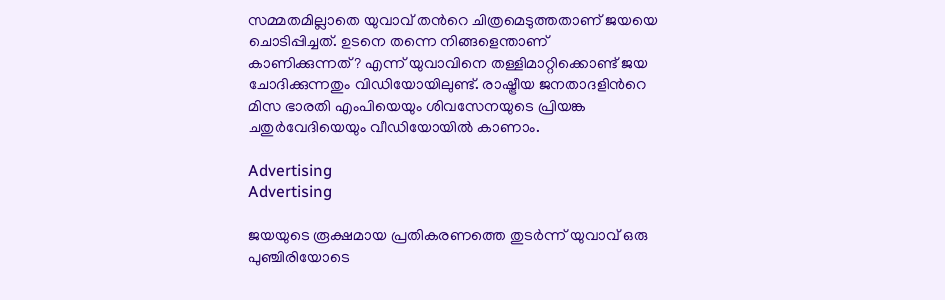സമ്മതമില്ലാതെ യുവാവ് തന്‍റെ ചിത്രമെടുത്തതാണ് ജയയെ ചൊടിപ്പിച്ചത്. ഉടനെ തന്നെ നിങ്ങളെന്താണ് കാണിക്കുന്നത്? എന്ന് യുവാവിനെ തള്ളിമാറ്റിക്കൊണ്ട് ജയ ചോദിക്കുന്നതും വിഡിയോയിലുണ്ട്. രാഷ്ട്രീയ ജനതാദളിന്‍റെ മിസ ഭാരതി എംപിയെയും ശിവസേനയുടെ പ്രിയങ്ക ചതുര്‍വേദിയെയും വീഡിയോയിൽ കാണാം.

Advertising
Advertising

ജയയുടെ രൂക്ഷമായ പ്രതികരണത്തെ തുടര്‍ന്ന് യുവാവ് ഒരു പുഞ്ചിരിയോടെ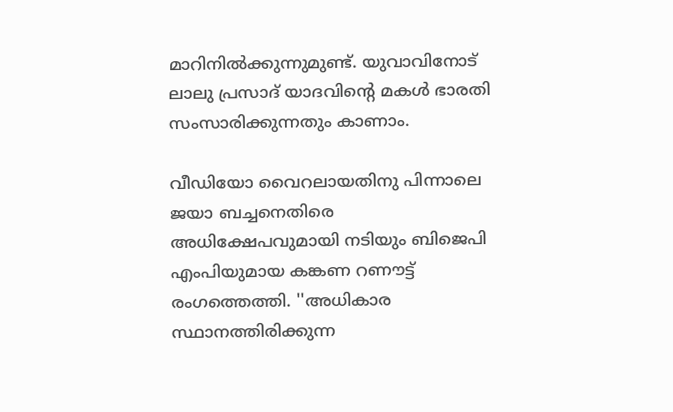മാറിനിൽക്കുന്നുമുണ്ട്. യുവാവിനോട് ലാലു പ്രസാദ് യാദവിന്‍റെ മകൾ ഭാരതി സംസാരിക്കുന്നതും കാണാം.

വീഡിയോ വൈറലായതിനു പിന്നാലെ ജയാ ബച്ചനെതിരെ അധിക്ഷേപവുമായി നടിയും ബിജെപി എംപിയുമായ കങ്കണ റണൗട്ട് രംഗത്തെത്തി. ''അധികാര സ്ഥാനത്തിരിക്കുന്ന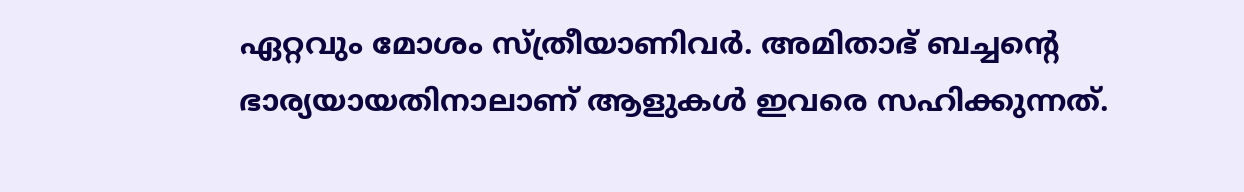ഏറ്റവും മോശം സ്ത്രീയാണിവർ. അമിതാഭ് ബച്ചന്റെ ഭാര്യയായതിനാലാണ് ആളുകൾ ഇവരെ സഹിക്കുന്നത്.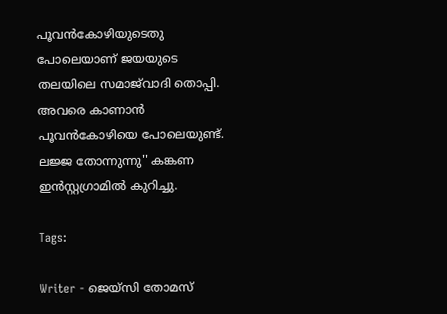പൂവൻകോഴിയുടെതു പോലെയാണ് ജയയുടെ തലയിലെ സമാജ്‌വാദി തൊപ്പി. അവരെ കാണാൻ പൂവൻകോഴിയെ പോലെയുണ്ട്. ലജ്ജ തോന്നുന്നു'' കങ്കണ ഇൻസ്റ്റഗ്രാമിൽ കുറിച്ചു.

Tags:

Writer - ജെയ്സി തോമസ്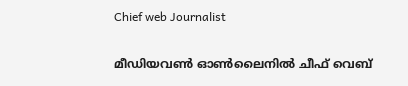Chief web Journalist

മീഡിയവൺ ഓൺലൈനിൽ ചീഫ് വെബ്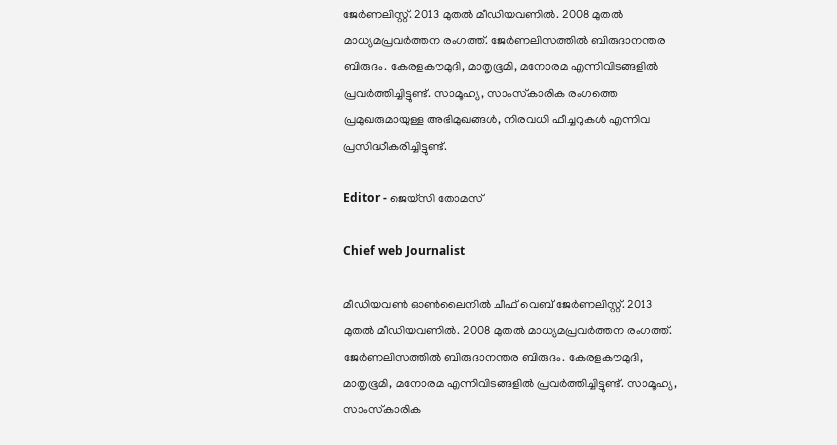ജേർണലിസ്റ്റ്. 2013 മുതൽ മീഡിയവണിൽ. 2008 മുതൽ മാധ്യമപ്രവർത്തന രംഗത്ത്. ജേർണലിസത്തിൽ ബിരുദാനന്തര ബിരുദം. കേരളകൗമുദി, മാതൃഭൂമി, മനോരമ എന്നിവിടങ്ങളിൽ പ്രവർത്തിച്ചിട്ടുണ്ട്. സാമൂഹ്യ, സാംസ്‌കാരിക രംഗത്തെ പ്രമുഖരുമായുള്ള അഭിമുഖങ്ങൾ, നിരവധി ഫീച്ചറുകൾ എന്നിവ പ്രസിദ്ധീകരിച്ചിട്ടുണ്ട്.

Editor - ജെയ്സി തോമസ്

Chief web Journalist

മീഡിയവൺ ഓൺലൈനിൽ ചീഫ് വെബ് ജേർണലിസ്റ്റ്. 2013 മുതൽ മീഡിയവണിൽ. 2008 മുതൽ മാധ്യമപ്രവർത്തന രംഗത്ത്. ജേർണലിസത്തിൽ ബിരുദാനന്തര ബിരുദം. കേരളകൗമുദി, മാതൃഭൂമി, മനോരമ എന്നിവിടങ്ങളിൽ പ്രവർത്തിച്ചിട്ടുണ്ട്. സാമൂഹ്യ, സാംസ്‌കാരിക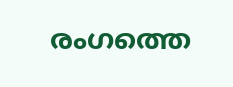രംഗത്തെ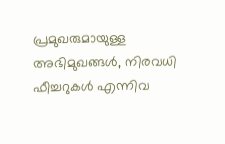പ്രമുഖരുമായുള്ള അഭിമുഖങ്ങൾ, നിരവധി ഫീച്ചറുകൾ എന്നിവ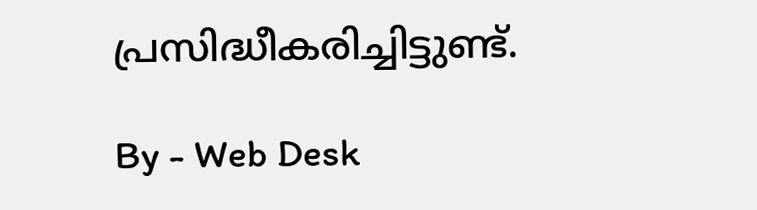പ്രസിദ്ധീകരിച്ചിട്ടുണ്ട്.

By - Web Desk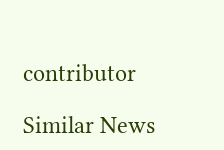contributor

Similar News